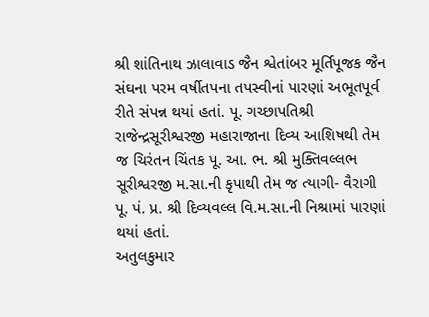શ્રી શાંતિનાથ ઝાલાવાડ જૈન શ્વેતાંબર મૂર્તિપૂજક જૈન સંઘના પરમ વર્ષીતપના તપસ્વીનાં પારણાં અભૂતપૂર્વ રીતે સંપન્ન થયાં હતાં. પૂ. ગચ્છાપતિશ્રી રાજેન્દ્રસૂરીશ્વરજી મહારાજાના દિવ્ય આશિષથી તેમ જ ચિરંતન ચિંતક પૂ. આ. ભ. શ્રી મુક્તિવલ્લભ સૂરીશ્વરજી મ.સા.ની કૃપાથી તેમ જ ત્યાગી- વૈરાગી પૂ. પં. પ્ર. શ્રી દિવ્યવલ્લ વિ.મ.સા.ની નિશ્રામાં પારણાં થયાં હતાં.
અતુલકુમાર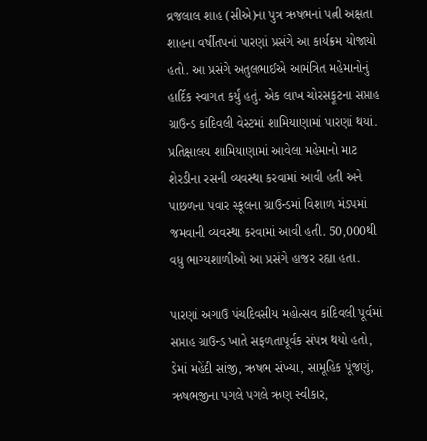વ્રજલાલ શાહ (સીએ)ના પુત્ર ઋષભનાં પત્ની અક્ષતા શાહના વર્ષીતપનાં પારણાં પ્રસંગે આ કાર્યક્રમ યોજાયો હતો. આ પ્રસંગે અતુલભાઈએ આમંત્રિત મહેમાનોનું હાર્દિક સ્વાગત કર્યું હતું. એક લાખ ચોરસફૂટના સપ્તાહ ગ્રાઉન્ડ કાંદિવલી વેસ્ટમાં શામિયાણામાં પારણાં થયાં. પ્રતિક્ષાલય શામિયાણામાં આવેલા મહેમાનો માટ શેરડીના રસની વ્યવસ્થા કરવામાં આવી હતી અને પાછળના પવાર સ્કૂલના ગ્રાઉન્ડમાં વિશાળ મંડપમાં જમવાની વ્યવસ્થા કરવામાં આવી હતી. 50,000થી વધુ ભાગ્યશાળીઓ આ પ્રસંગે હાજર રહ્યા હતા.

પારણાં અગાઉ પંચદિવસીય મહોત્સવ કાંદિવલી પૂર્વમાં સપ્તાહ ગ્રાઉન્ડ ખાતે સફળતાપૂર્વક સંપન્ન થયો હતો, ડેમાં મહેંદી સાંજી, ઋષભ સંખ્યા, સામૂહિક પૂંજણું, ઋષભજીના પગલે પગલે ઋણ સ્વીકાર,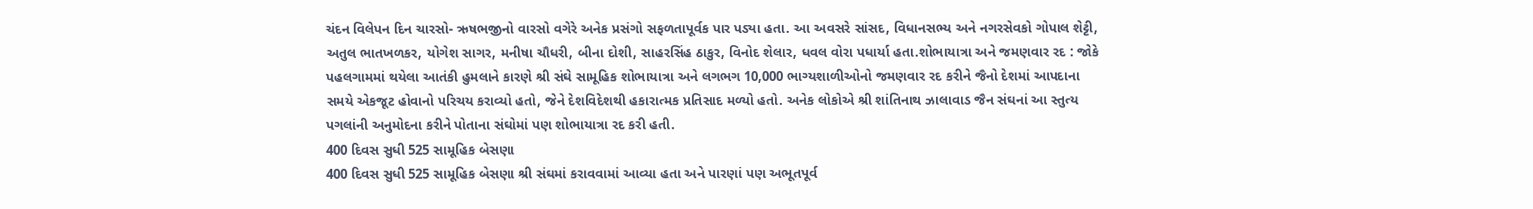ચંદન વિલેપન દિન ચારસો- ઋષભજીનો વારસો વગેરે અનેક પ્રસંગો સફળતાપૂર્વક પાર પડ્યા હતા. આ અવસરે સાંસદ, વિધાનસભ્ય અને નગરસેવકો ગોપાલ શેટ્ટી, અતુલ ભાતખળકર, યોગેશ સાગર, મનીષા ચૌધરી, બીના દોશી, સાહરસિંહ ઠાકુર, વિનોદ શેલાર, ધવલ વોરા પધાર્યા હતા.શોભાયાત્રા અને જમણવાર રદ : જોકે પહલગામમાં થયેલા આતંકી હુમલાને કારણે શ્રી સંઘે સામૂહિક શોભાયાત્રા અને લગભગ 10,000 ભાગ્યશાળીઓનો જમણવાર રદ કરીને જૈનો દેશમાં આપદાના સમયે એકજૂટ હોવાનો પરિચય કરાવ્યો હતો, જેને દેશવિદેશથી હકારાત્મક પ્રતિસાદ મળ્યો હતો. અનેક લોકોએ શ્રી શાંતિનાથ ઝાલાવાડ જૈન સંઘનાં આ સ્તુત્ય પગલાંની અનુમોદના કરીને પોતાના સંઘોમાં પણ શોભાયાત્રા રદ કરી હતી.
400 દિવસ સુધી 525 સામૂહિક બેસણા
400 દિવસ સુધી 525 સામૂહિક બેસણા શ્રી સંઘમાં કરાવવામાં આવ્યા હતા અને પારણાં પણ અભૂતપૂર્વ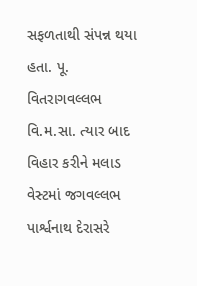સફળતાથી સંપન્ન થયા હતા. પૂ. વિતરાગવલ્લભ વિ.મ.સા. ત્યાર બાદ વિહાર કરીને મલાડ વેસ્ટમાં જગવલ્લભ પાર્શ્વનાથ દેરાસરે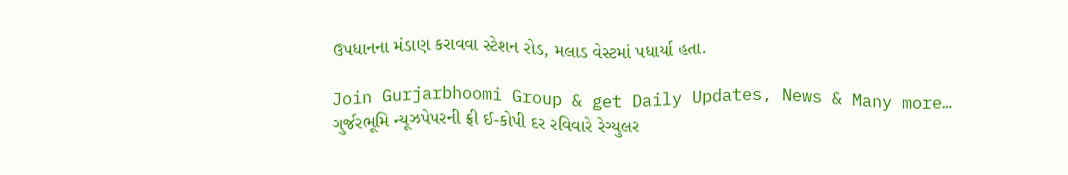ઉપધાનના મંડાણ કરાવવા સ્ટેશન રોડ, મલાડ વેસ્ટમાં પધાર્યા હતા.

Join Gurjarbhoomi Group & get Daily Updates, News & Many more…
ગુર્જરભૂમિ ન્યૂઝપેપરની ફ્રી ઈ-કોપી દર રવિવારે રેગ્યુલર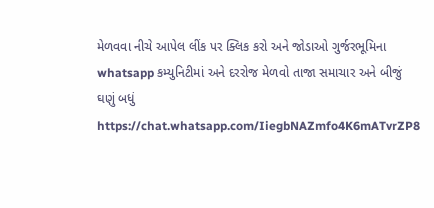મેળવવા નીચે આપેલ લીંક પર ક્લિક કરો અને જોડાઓ ગુર્જરભૂમિના whatsapp કમ્યુનિટીમાં અને દરરોજ મેળવો તાજા સમાચાર અને બીજું ઘણું બધું
https://chat.whatsapp.com/IiegbNAZmfo4K6mATvrZP8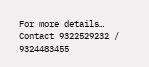For more details… Contact 9322529232 / 9324483455